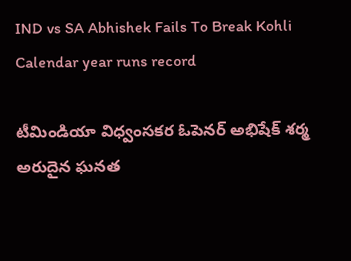IND vs SA Abhishek Fails To Break Kohli Calendar year runs record

టీమిండియా విధ్వంసకర ఓపెనర్‌ అభిషేక్‌ శర్మ అరుదైన ఘనత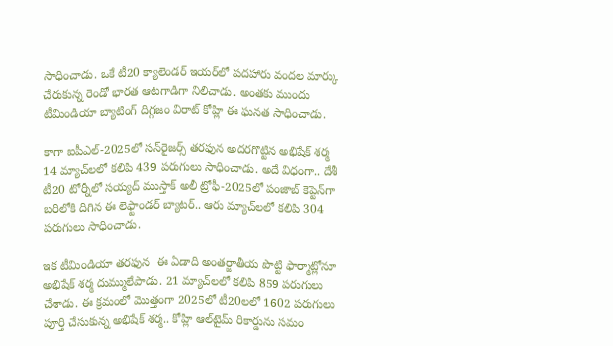సాధించాడు. ఒకే టీ20 క్యాలెండర్‌ ఇయర్‌లో పదహారు వందల మార్కు చేరుకున్న రెండో భారత ఆటగాడిగా నిలిచాడు. అంతకు ముందు టీమిండియా బ్యాటింగ్‌ దిగ్గజం విరాట్‌ కోహ్లి ఈ ఘనత సాధించాడు.

కాగా ఐపీఎల్‌-2025లో సన్‌రైజర్స్‌ తరఫున అదరగొట్టిన అభిషేక్‌ శర్మ 14 మ్యాచ్‌లలో కలిపి 439 పరుగులు సాధించాడు. అదే విధంగా.. దేశీ టీ20 టోర్నీలో సయ్యద్‌ ముస్తాక్‌ అలీ ట్రోఫీ-2025లో పంజాబ్‌ కెప్టెన్‌గా బరిలోకి దిగిన ఈ లెఫ్టాండర్‌ బ్యాటర్‌.. ఆరు మ్యాచ్‌లలో కలిపి 304 పరుగులు సాధించాడు.

ఇక టీమిండియా తరఫున  ఈ ఏడాది అంతర్జాతీయ పొట్టి ఫార్మాట్లోనూ అభిషేక్‌ శర్మ దుమ్ములేపాడు. 21 మ్యాచ్‌లలో కలిపి 859 పరుగులు చేశాడు. ఈ క్రమంలో మొత్తంగా 2025లో టీ20లలో 1602 పరుగులు పూర్తి చేసుకున్న అభిషేక్‌ శర్మ.. కోహ్లి ఆల్‌టైమ్‌ రికార్డును సమం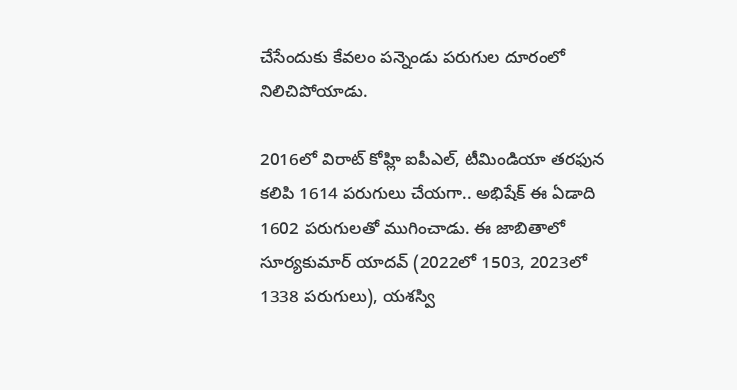చేసేందుకు కేవలం పన్నెండు పరుగుల దూరంలో నిలిచిపోయాడు.

2016లో విరాట్‌ కోహ్లి ఐపీఎల్‌, టీమిండియా తరఫున కలిపి 1614 పరుగులు చేయగా.. అభిషేక్‌ ఈ ఏడాది 1602 పరుగులతో ముగించాడు. ఈ జాబితాలో సూర్యకుమార్‌ యాదవ్‌ (2022లో 1503, 2023లో 1338 పరుగులు), యశస్వి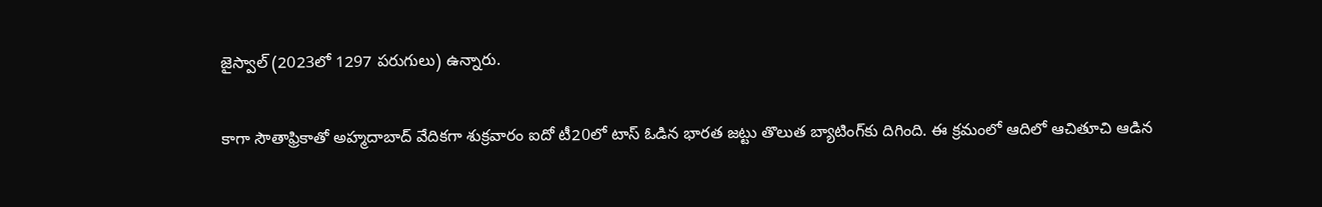జైస్వాల్‌ (2023లో 1297 పరుగులు) ఉన్నారు.

కాగా సౌతాఫ్రికాతో అహ్మదాబాద్‌ వేదికగా శుక్రవారం ఐదో టీ20లో టాస్‌ ఓడిన భారత జట్టు తొలుత బ్యాటింగ్‌కు దిగింది. ఈ క్రమంలో ఆదిలో ఆచితూచి ఆడిన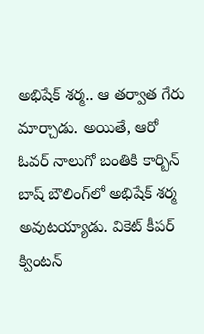అభిషేక్‌ శర్మ.. ఆ తర్వాత గేరు మార్చాడు. అయితే, ఆరో ఓవర్‌ నాలుగో బంతికి కార్బిన్‌ బాష్‌ బౌలింగ్‌లో అభిషేక్‌ శర్మ అవుటయ్యాడు. వికెట్‌ కీపర్‌ క్వింటన్‌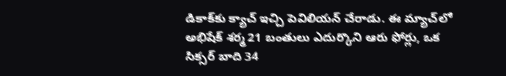డికాక్‌కు క్యాచ్‌ ఇచ్చి పెవిలియన్‌ చేరాడు. ఈ మ్యాచ్‌లో అభిషేక్‌ శర్మ 21 బంతులు ఎదుర్కొని ఆరు ఫోర్లు, ఒక సిక్సర్‌ బాది 34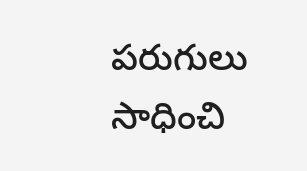పరుగులు సాధించి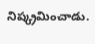నిష్క్రమించాడు.